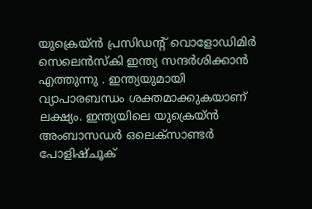യുക്രെയ്ൻ പ്രസിഡന്റ് വൊളോഡിമിർ സെലെൻസ്കി ഇന്ത്യ സന്ദർശിക്കാൻ എത്തുന്നു . ഇന്ത്യയുമായി വ്യാപാരബന്ധം ശക്തമാക്കുകയാണ് ലക്ഷ്യം. ഇന്ത്യയിലെ യുക്രെയ്ൻ അംബാസഡർ ഒലെക്സാണ്ടർ പോളിഷ്ചൂക്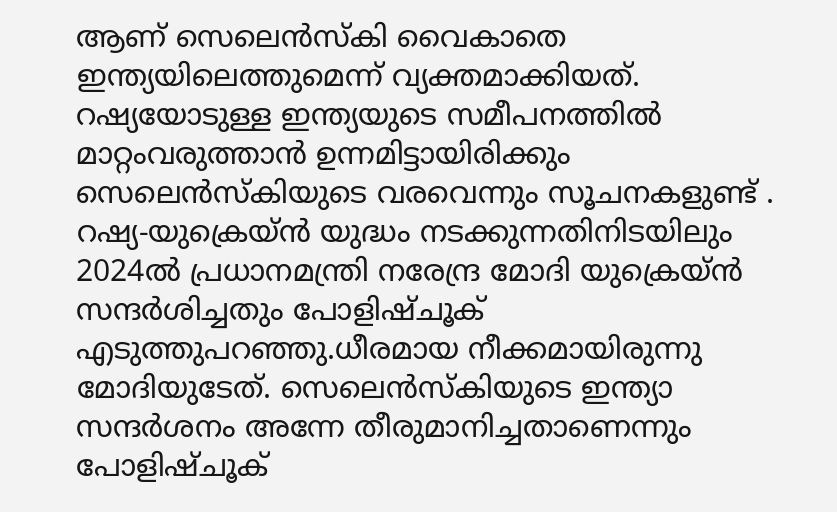ആണ് സെലെൻസ്കി വൈകാതെ ഇന്ത്യയിലെത്തുമെന്ന് വ്യക്തമാക്കിയത്. റഷ്യയോടുള്ള ഇന്ത്യയുടെ സമീപനത്തിൽ മാറ്റംവരുത്താൻ ഉന്നമിട്ടായിരിക്കും സെലെൻസ്കിയുടെ വരവെന്നും സൂചനകളുണ്ട് .
റഷ്യ-യുക്രെയ്ൻ യുദ്ധം നടക്കുന്നതിനിടയിലും 2024ൽ പ്രധാനമന്ത്രി നരേന്ദ്ര മോദി യുക്രെയ്ൻ സന്ദർശിച്ചതും പോളിഷ്ചൂക് എടുത്തുപറഞ്ഞു.ധീരമായ നീക്കമായിരുന്നു മോദിയുടേത്. സെലെൻസ്കിയുടെ ഇന്ത്യാ സന്ദർശനം അന്നേ തീരുമാനിച്ചതാണെന്നും പോളിഷ്ചൂക്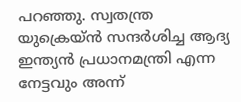പറഞ്ഞു. സ്വതന്ത്ര യുക്രെയ്ൻ സന്ദർശിച്ച ആദ്യ ഇന്ത്യൻ പ്രധാനമന്ത്രി എന്ന നേട്ടവും അന്ന്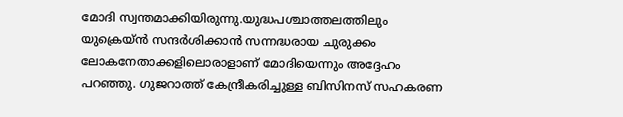മോദി സ്വന്തമാക്കിയിരുന്നു.യുദ്ധപശ്ചാത്തലത്തിലും യുക്രെയ്ൻ സന്ദർശിക്കാൻ സന്നദ്ധരായ ചുരുക്കം ലോകനേതാക്കളിലൊരാളാണ് മോദിയെന്നും അദ്ദേഹം പറഞ്ഞു. ഗുജറാത്ത് കേന്ദ്രീകരിച്ചുള്ള ബിസിനസ് സഹകരണ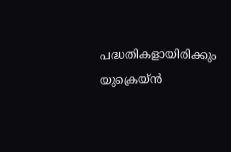പദ്ധതികളായിരിക്കും യുക്രെയ്ൻ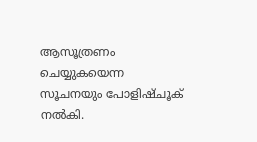ആസൂത്രണം ചെയ്യുകയെന്ന സൂചനയും പോളിഷ്ചൂക് നൽകി.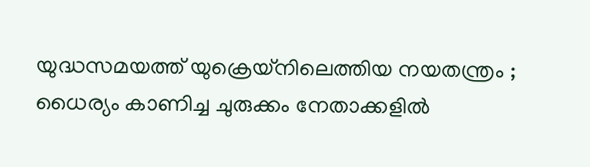യുദ്ധസമയത്ത് യുക്രെയ്നിലെത്തിയ നയതന്ത്രം ; ധൈര്യം കാണിച്ച ചുരുക്കം നേതാക്കളിൽ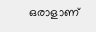ഒരാളാണ്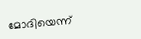മോദിയെന്ന്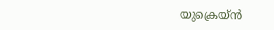യുക്രെയ്ൻ